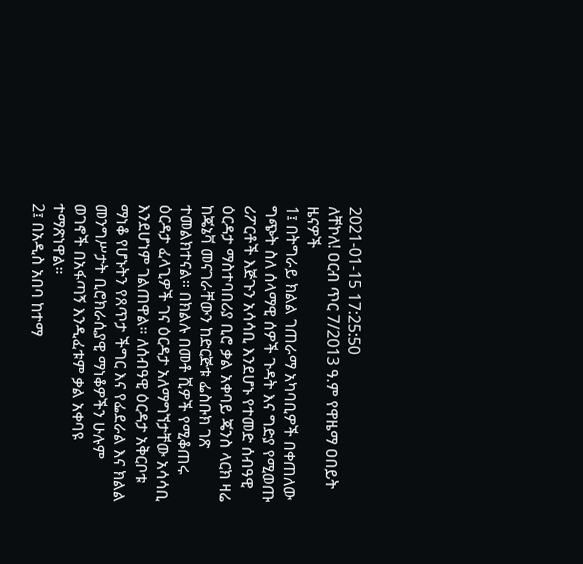2021-01-15 17:25:50
ለቸኮለ! ዐርብ ጥር 7/2013 ዓ.ም የዋዜማ ዐበይት ዜናዎች
1፤ በትግራይ ክልል ገጠራማ አካባቢዎች በቀጠለው ግጭት ስለ ሰላማዊ ሰዎች ጉዳት እና ግድያ የሚወጡ ሪፖርቶች እጅጉን አሳሳቢ እንደሆኑ የተመድ ሰብዓዊ ዕርዳታ ማስተባበሪያ ቢሮ ቃል አቀባይ ጄንስ ላርክ ዛሬ ከጄኔቫ መናገራቸውን ከድርጅቱ ፌስቡክ ገጽ ተመልክተናል። በክልሉ በመቶ ሺዎች የሚቆጠሩ ዕርዳታ ፈላጊዎች ገና ዕርዳታ አለማግኘታቸው አሳሳቢ እንደሆነም ገልጠዋል። ለሰብዓዊ ዕርዳታ አቅርቦቱ ማነቆ የሆኑትን የጸጥታ ችግር እና የፌደራል እና ክልል መንግሥታት ቢሮክራሲያዊ ማነቆዎችን ሁሉም ወገኖች በአፋጣኝ እንዲፈቱም ቃል አቀባዩ ተማጽነዋል።
2፤ በአዲስ አበባ ከተማ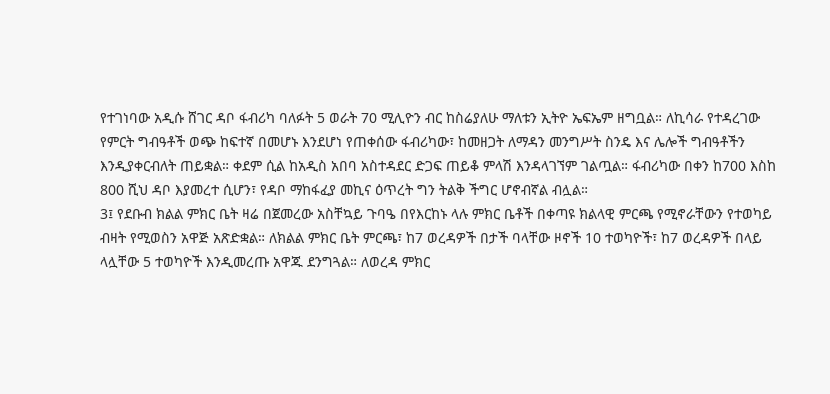የተገነባው አዲሱ ሸገር ዳቦ ፋብሪካ ባለፉት 5 ወራት 70 ሚሊዮን ብር ከስሬያለሁ ማለቱን ኢትዮ ኤፍኤም ዘግቧል። ለኪሳራ የተዳረገው የምርት ግብዓቶች ወጭ ከፍተኛ በመሆኑ እንደሆነ የጠቀሰው ፋብሪካው፣ ከመዘጋት ለማዳን መንግሥት ስንዴ እና ሌሎች ግብዓቶችን እንዲያቀርብለት ጠይቋል። ቀደም ሲል ከአዲስ አበባ አስተዳደር ድጋፍ ጠይቆ ምላሽ እንዳላገኘም ገልጧል። ፋብሪካው በቀን ከ700 እስከ 800 ሺህ ዳቦ እያመረተ ሲሆን፣ የዳቦ ማከፋፈያ መኪና ዕጥረት ግን ትልቅ ችግር ሆኖብኛል ብሏል።
3፤ የደቡብ ክልል ምክር ቤት ዛሬ በጀመረው አስቸኳይ ጉባዔ በየእርከኑ ላሉ ምክር ቤቶች በቀጣዩ ክልላዊ ምርጫ የሚኖራቸውን የተወካይ ብዛት የሚወስን አዋጅ አጽድቋል። ለክልል ምክር ቤት ምርጫ፣ ከ7 ወረዳዎች በታች ባላቸው ዞኖች 10 ተወካዮች፣ ከ7 ወረዳዎች በላይ ላሏቸው 5 ተወካዮች እንዲመረጡ አዋጁ ደንግጓል። ለወረዳ ምክር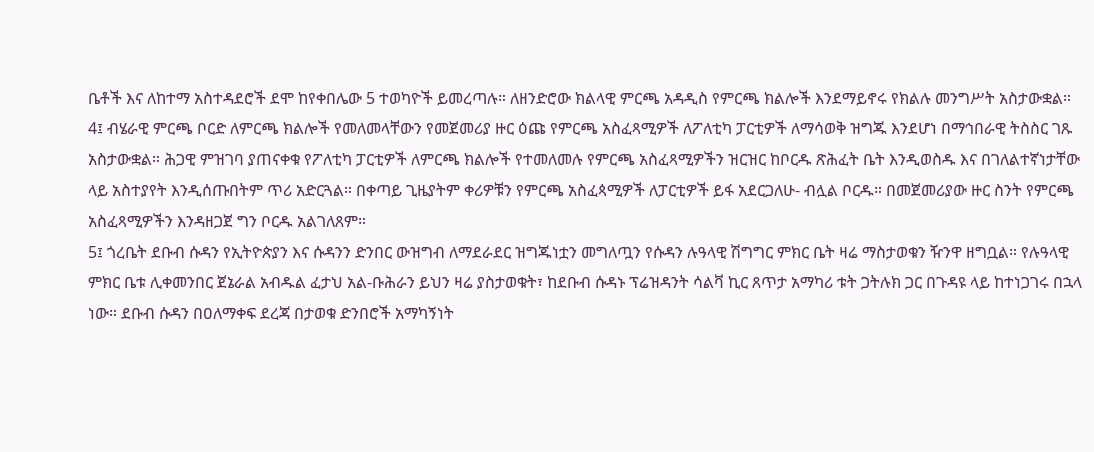ቤቶች እና ለከተማ አስተዳደሮች ደሞ ከየቀበሌው 5 ተወካዮች ይመረጣሉ። ለዘንድሮው ክልላዊ ምርጫ አዳዲስ የምርጫ ክልሎች እንደማይኖሩ የክልሉ መንግሥት አስታውቋል።
4፤ ብሄራዊ ምርጫ ቦርድ ለምርጫ ክልሎች የመለመላቸውን የመጀመሪያ ዙር ዕጩ የምርጫ አስፈጻሚዎች ለፖለቲካ ፓርቲዎች ለማሳወቅ ዝግጁ እንደሆነ በማኅበራዊ ትስስር ገጹ አስታውቋል። ሕጋዊ ምዝገባ ያጠናቀቁ የፖለቲካ ፓርቲዎች ለምርጫ ክልሎች የተመለመሉ የምርጫ አስፈጻሚዎችን ዝርዝር ከቦርዱ ጽሕፈት ቤት እንዲወስዱ እና በገለልተኛነታቸው ላይ አስተያየት እንዲሰጡበትም ጥሪ አድርጓል። በቀጣይ ጊዜያትም ቀሪዎቹን የምርጫ አስፈጳሚዎች ለፓርቲዎች ይፋ አደርጋለሁ- ብሏል ቦርዱ። በመጀመሪያው ዙር ስንት የምርጫ አስፈጻሚዎችን እንዳዘጋጀ ግን ቦርዱ አልገለጸም።
5፤ ጎረቤት ደቡብ ሱዳን የኢትዮጵያን እና ሱዳንን ድንበር ውዝግብ ለማደራደር ዝግጁነቷን መግለጧን የሱዳን ሉዓላዊ ሽግግር ምክር ቤት ዛሬ ማስታወቁን ዥንዋ ዘግቧል። የሉዓላዊ ምክር ቤቱ ሊቀመንበር ጀኔራል አብዱል ፈታህ አል-ቡሕራን ይህን ዛሬ ያስታወቁት፣ ከደቡብ ሱዳኑ ፕሬዝዳንት ሳልቫ ኪር ጸጥታ አማካሪ ቱት ጋትሉክ ጋር በጉዳዩ ላይ ከተነጋገሩ በኋላ ነው። ደቡብ ሱዳን በዐለማቀፍ ደረጃ በታወቁ ድንበሮች አማካኝነት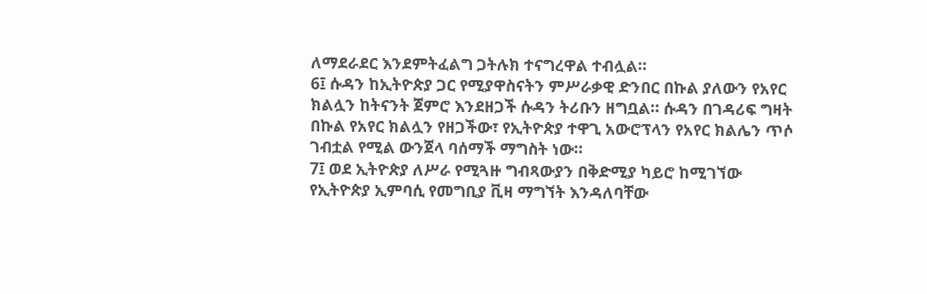ለማደራደር እንደምትፈልግ ጋትሉክ ተናግረዋል ተብሏል።
6፤ ሱዳን ከኢትዮጵያ ጋር የሚያዋስናትን ምሥራቃዊ ድንበር በኩል ያለውን የአየር ክልሏን ከትናንት ጀምሮ እንደዘጋች ሱዳን ትሪቡን ዘግቧል። ሱዳን በገዳሪፍ ግዛት በኩል የአየር ክልሏን የዘጋችው፣ የኢትዮጵያ ተዋጊ አውሮፕላን የአየር ክልሌን ጥሶ ገብቷል የሚል ውንጀላ ባሰማች ማግስት ነው።
7፤ ወደ ኢትዮጵያ ለሥራ የሚጓዙ ግብጻውያን በቅድሚያ ካይሮ ከሚገኘው የኢትዮጵያ ኢምባሲ የመግቢያ ቪዛ ማግኘት እንዳለባቸው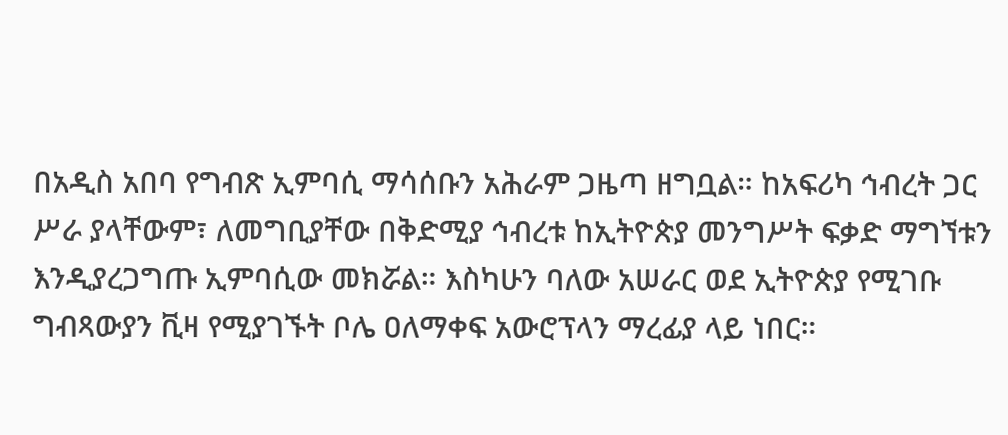በአዲስ አበባ የግብጽ ኢምባሲ ማሳሰቡን አሕራም ጋዜጣ ዘግቧል። ከአፍሪካ ኅብረት ጋር ሥራ ያላቸውም፣ ለመግቢያቸው በቅድሚያ ኅብረቱ ከኢትዮጵያ መንግሥት ፍቃድ ማግኘቱን እንዲያረጋግጡ ኢምባሲው መክሯል። እስካሁን ባለው አሠራር ወደ ኢትዮጵያ የሚገቡ ግብጻውያን ቪዛ የሚያገኙት ቦሌ ዐለማቀፍ አውሮፕላን ማረፊያ ላይ ነበር።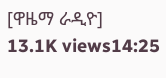[ዋዜማ ራዲዮ]
13.1K views14:25